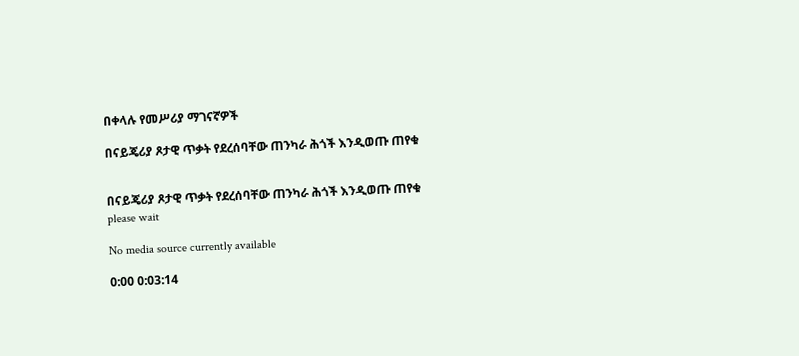በቀላሉ የመሥሪያ ማገናኛዎች

በናይጄሪያ ጾታዊ ጥቃት የደረሰባቸው ጠንካራ ሕጎች እንዲወጡ ጠየቁ


በናይጄሪያ ጾታዊ ጥቃት የደረሰባቸው ጠንካራ ሕጎች እንዲወጡ ጠየቁ
please wait

No media source currently available

0:00 0:03:14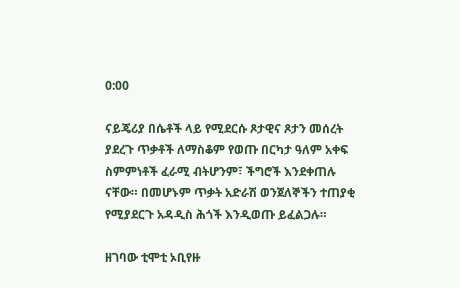0:00

ናይጄሪያ በሴቶች ላይ የሚደርሱ ጾታዊና ጾታን መሰረት ያደረጉ ጥቃቶች ለማስቆም የወጡ በርካታ ዓለም አቀፍ ስምምነቶች ፈራሚ ብትሆንም፣ ችግሮች እንደቀጠሉ ናቸው። በመሆኑም ጥቃት አድራሽ ወንጀለኞችን ተጠያቂ የሚያደርጉ አዳዲስ ሕጎች እንዲወጡ ይፈልጋሉ።

ዘገባው ቲሞቲ ኦቢየዙ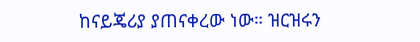ከናይጄሪያ ያጠናቀረው ነው። ዝርዝሩን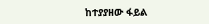ከተያያዘው ፋይል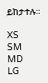ይከታተሉ።

XS
SM
MD
LG